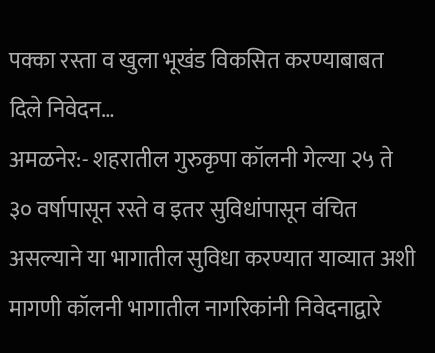पक्का रस्ता व खुला भूखंड विकसित करण्याबाबत दिले निवेदन…
अमळनेर:- शहरातील गुरुकृपा कॉलनी गेल्या २५ ते ३० वर्षापासून रस्ते व इतर सुविधांपासून वंचित असल्याने या भागातील सुविधा करण्यात याव्यात अशी मागणी कॉलनी भागातील नागरिकांनी निवेदनाद्वारे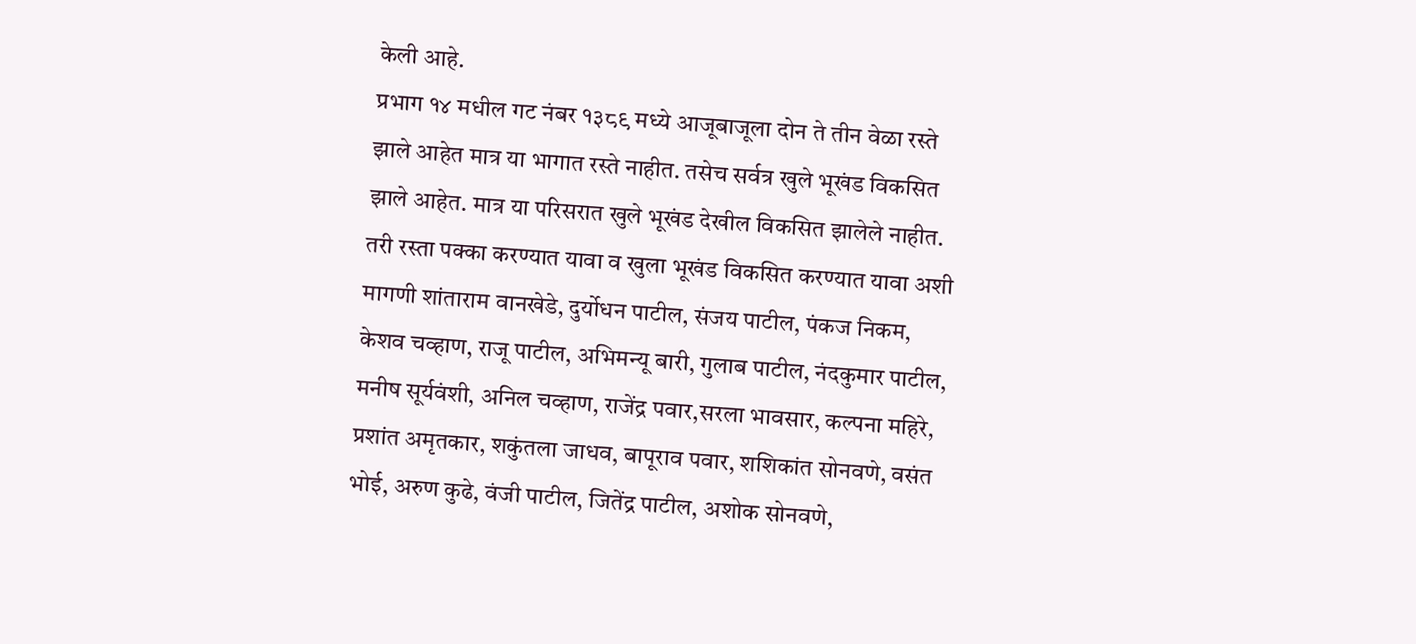केली आहे.
प्रभाग १४ मधील गट नंबर १३८९ मध्ये आजूबाजूला दोन ते तीन वेळा रस्ते झाले आहेत मात्र या भागात रस्ते नाहीत. तसेच सर्वत्र खुले भूखंड विकसित झाले आहेत. मात्र या परिसरात खुले भूखंड देखील विकसित झालेले नाहीत. तरी रस्ता पक्का करण्यात यावा व खुला भूखंड विकसित करण्यात यावा अशी मागणी शांताराम वानखेडे, दुर्योधन पाटील, संजय पाटील, पंकज निकम, केशव चव्हाण, राजू पाटील, अभिमन्यू बारी, गुलाब पाटील, नंदकुमार पाटील, मनीष सूर्यवंशी, अनिल चव्हाण, राजेंद्र पवार,सरला भावसार, कल्पना महिरे, प्रशांत अमृतकार, शकुंतला जाधव, बापूराव पवार, शशिकांत सोनवणे, वसंत भोई, अरुण कुढे, वंजी पाटील, जितेंद्र पाटील, अशोक सोनवणे,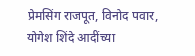प्रेमसिंग राजपूत, विनोद पवार, योगेश शिंदे आदींच्या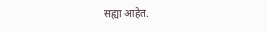सह्या आहेत.